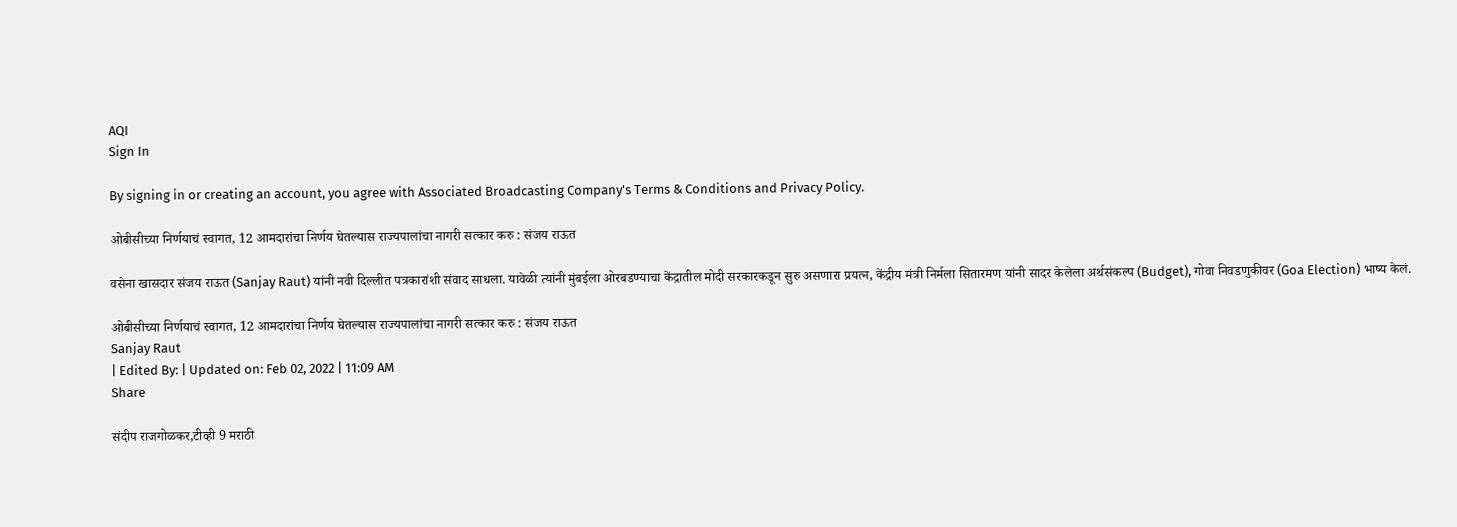AQI
Sign In

By signing in or creating an account, you agree with Associated Broadcasting Company's Terms & Conditions and Privacy Policy.

ओबीसीच्या निर्णयाचं स्वागत, 12 आमदारांचा निर्णय घेतल्यास राज्यपालांचा नागरी सत्कार करु : संजय राऊत

वसेना खासदार संजय राऊत (Sanjay Raut) यांनी नवी दिल्लीत पत्रकारांशी संवाद साधला. यावेळी त्यांनी मुंबईला ओरबडण्याचा केंद्रातील मोदी सरकारकडून सुरु असणारा प्रयत्न, केंद्रीय मंत्री निर्मला सितारमण यांनी सादर केलेला अर्थसंकल्प (Budget), गोवा निवडणुकीवर (Goa Election) भाष्य केलं.

ओबीसीच्या निर्णयाचं स्वागत, 12 आमदारांचा निर्णय घेतल्यास राज्यपालांचा नागरी सत्कार करु : संजय राऊत
Sanjay Raut
| Edited By: | Updated on: Feb 02, 2022 | 11:09 AM
Share

संदीप राजगोळकर,टीव्ही 9 मराठी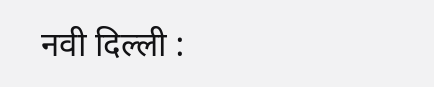नवी दिल्ली :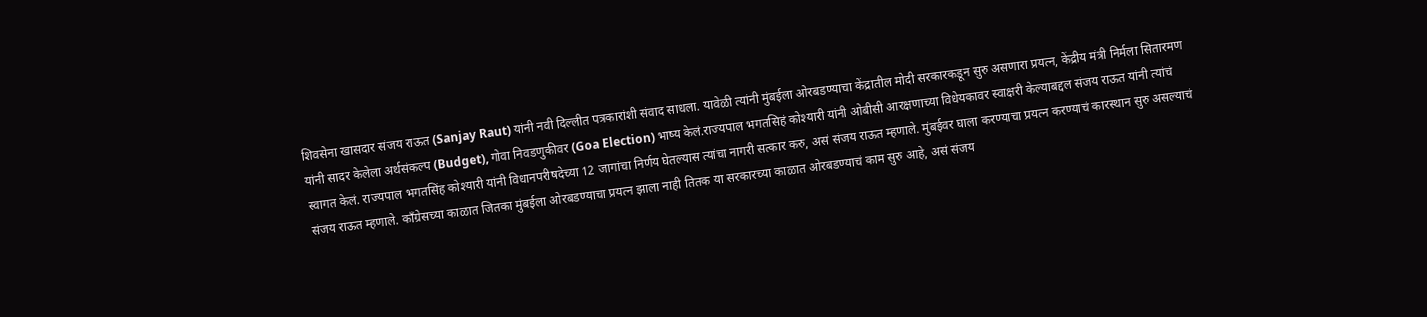शिवसेना खासदार संजय राऊत (Sanjay Raut) यांनी नवी दिल्लीत पत्रकारांशी संवाद साधला. यावेळी त्यांनी मुंबईला ओरबडण्याचा केंद्रातील मोदी सरकारकडून सुरु असणारा प्रयत्न, केंद्रीय मंत्री निर्मला सितारमण यांनी सादर केलेला अर्थसंकल्प (Budget), गोवा निवडणुकीवर (Goa Election) भाष्य केलं.राज्यपाल भगतसिहं कोश्यारी यांनी ओबीसी आरक्षणाच्या विधेयकावर स्वाक्षरी केल्याबद्दल संजय राऊत यांनी त्यांचं स्वागत केलं. राज्यपाल भगतसिंह कोश्यारी यांनी विधानपरीषदेच्या 12 जागांचा निर्णय घेतल्यास त्यांचा नागरी सत्कार करु, असं संजय राऊत म्हणाले. मुंबईवर घाला करण्याचा प्रयत्न करण्याचं कारस्थान सुरु असल्याचं संजय राऊत म्हणाले. काँग्रेसच्या काळात जितका मुंबईला ओरबडण्याचा प्रयत्न झाला नाही तितक या सरकारच्या काळात ओरबडण्याचं काम सुरु आहे, असं संजय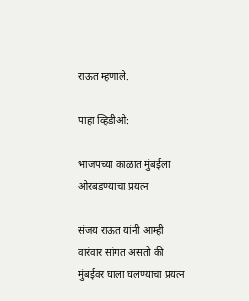राऊत म्हणाले.

पाहा व्हिडीओ:

भाजपच्या काळात मुंबईला ओरबडण्याचा प्रयत्न

संजय राऊत यांनी आम्ही वारंवार सांगत असतो की मुंबईवर घाला घलण्याचा प्रयत्न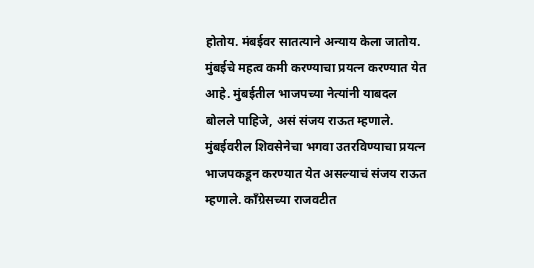होतोय. मंबईवर सातत्याने अन्याय केला जातोय. मुंबईचे महत्व कमी करण्याचा प्रयत्न करण्यात येत आहे. मुंबईतील भाजपच्या नेत्यांनी याबदल बोलले पाहिजे, असं संजय राऊत म्हणाले. मुंबईवरील शिवसेनेचा भगवा उतरविण्याचा प्रयत्न भाजपकडून करण्यात येत असल्याचं संजय राऊत म्हणाले. काँग्रेसच्या राजवटीत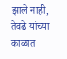झाले नाही, तेवढे यांच्या काळात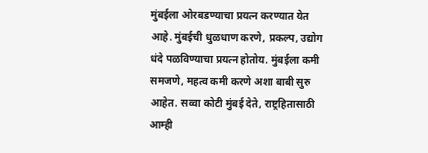मुंबईला ओरबडण्याचा प्रयत्न करण्यात येत आहे. मुंबईची धुळधाण करणे, प्रकल्प, उद्योग धंदे पळविण्याचा प्रयत्न होतोय. मुंबईला कमी समजणे, महत्व कमी करणे अशा बाबी सुरु आहेत. सव्वा कोटी मुंबई देते, राष्ट्रहितासाठी आम्ही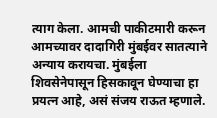त्याग केला. आमची पाकीटमारी करून आमच्यावर दादागिरी मुंबईवर सातत्याने अन्याय करायचा. मुंबईला शिवसेनेपासून हिसकावून घेण्याचा हा प्रयत्न आहे, असं संजय राऊत म्हणाले.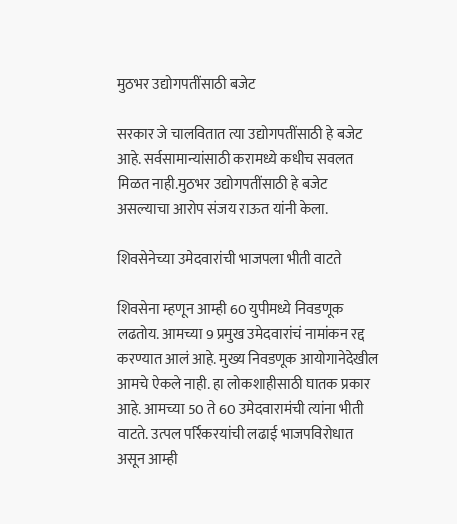मुठभर उद्योगपतींसाठी बजेट

सरकार जे चालवितात त्या उद्योगपतींसाठी हे बजेट आहे. सर्वसामान्यांसाठी करामध्ये कधीच सवलत मिळत नाही.मुठभर उद्योगपतींसाठी हे बजेट असल्याचा आरोप संजय राऊत यांनी केला.

शिवसेनेच्या उमेदवारांची भाजपला भीती वाटते

शिवसेना म्हणून आम्ही 60 युपीमध्ये निवडणूक लढतोय. आमच्या 9 प्रमुख उमेदवारांचं नामांकन रद्द करण्यात आलं आहे. मुख्य निवडणूक आयोगानेदेखील आमचे ऐकले नाही. हा लोकशाहीसाठी घातक प्रकार आहे. आमच्या 50 ते 60 उमेदवारामंची त्यांना भीती वाटते. उत्पल पर्रिकरयांची लढाई भाजपविरोधात असून आम्ही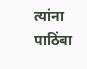त्यांना पाठिंबा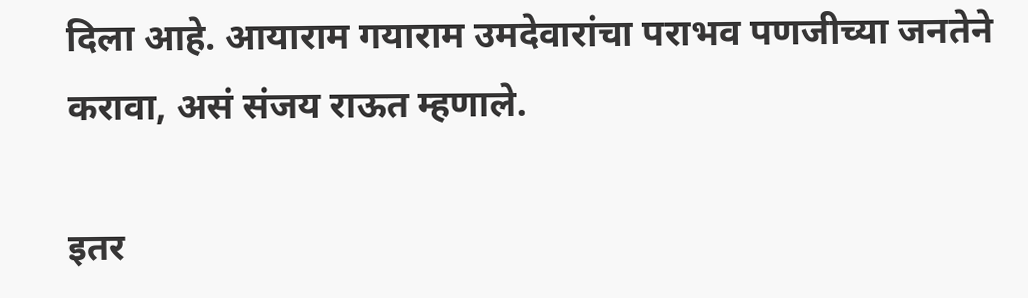दिला आहे. आयाराम गयाराम उमदेवारांचा पराभव पणजीच्या जनतेने करावा, असं संजय राऊत म्हणाले.

इतर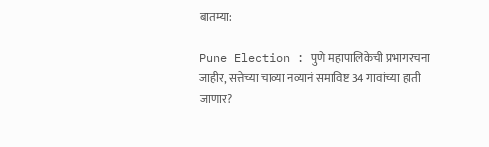बातम्या:

Pune Election : पुणे महापालिकेची प्रभागरचना जाहीर, सत्तेच्या चाव्या नव्यानं समाविष्ट 34 गावांच्या हाती जाणार?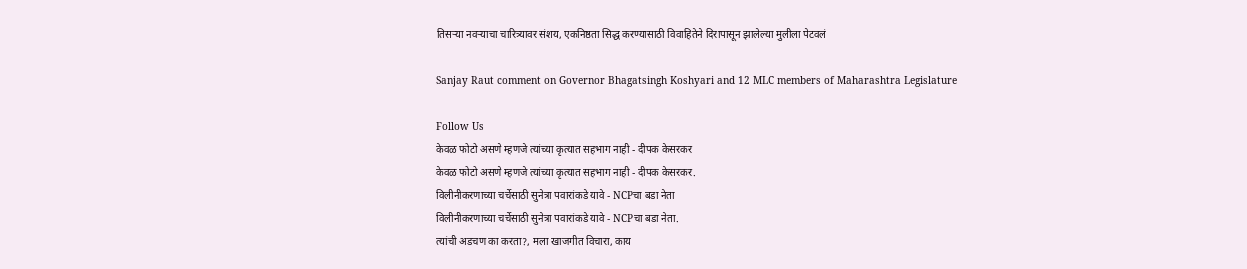तिसऱ्या नवऱ्याचा चारित्र्यावर संशय, एकनिष्ठता सिद्ध करण्यासाठी विवाहितेने दिरापासून झालेल्या मुलीला पेटवलं

Sanjay Raut comment on Governor Bhagatsingh Koshyari and 12 MLC members of Maharashtra Legislature

Follow Us
केवळ फोटो असणे म्हणजे त्यांच्या कृत्यात सहभाग नाही - दीपक केसरकर
केवळ फोटो असणे म्हणजे त्यांच्या कृत्यात सहभाग नाही - दीपक केसरकर.
विलीनीकरणाच्या चर्चेसाठी सुनेत्रा पवारांकडे यावे - NCPचा बडा नेता
विलीनीकरणाच्या चर्चेसाठी सुनेत्रा पवारांकडे यावे - NCPचा बडा नेता.
त्यांची अडचण का करता?, मला खाजगीत विचारा, काय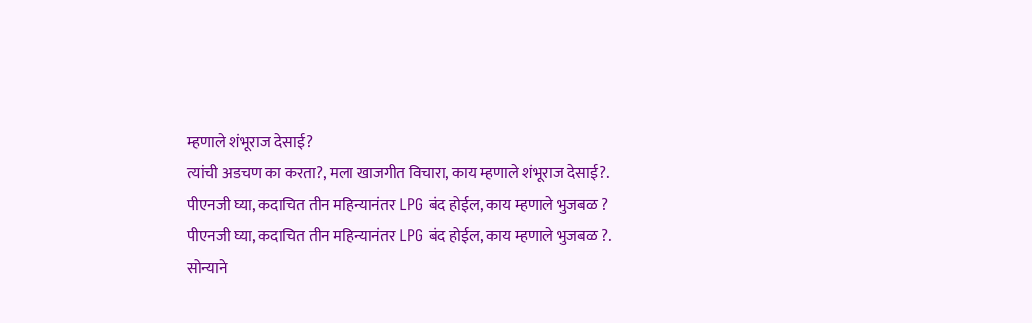म्हणाले शंभूराज देसाई?
त्यांची अडचण का करता?, मला खाजगीत विचारा, काय म्हणाले शंभूराज देसाई?.
पीएनजी घ्या, कदाचित तीन महिन्यानंतर LPG बंद होईल, काय म्हणाले भुजबळ ?
पीएनजी घ्या, कदाचित तीन महिन्यानंतर LPG बंद होईल, काय म्हणाले भुजबळ ?.
सोन्याने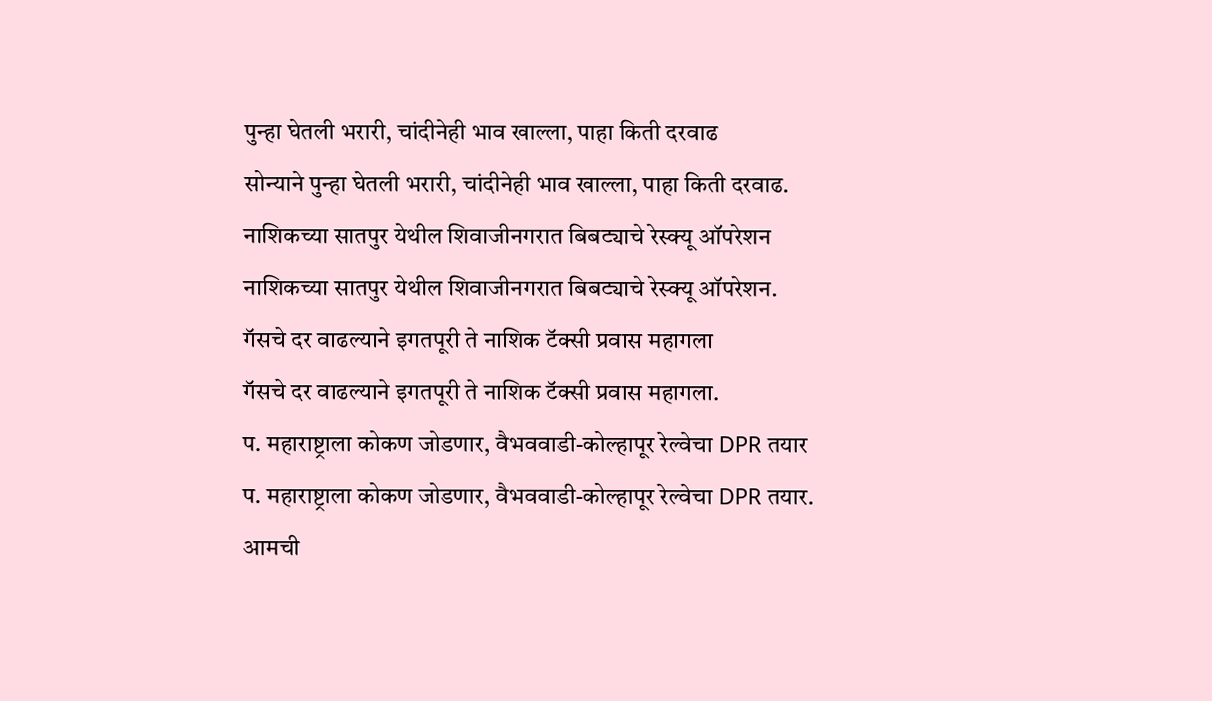पुन्हा घेतली भरारी, चांदीनेही भाव खाल्ला, पाहा किती दरवाढ
सोन्याने पुन्हा घेतली भरारी, चांदीनेही भाव खाल्ला, पाहा किती दरवाढ.
नाशिकच्या सातपुर येथील शिवाजीनगरात बिबट्याचे रेस्क्यू ऑपरेशन
नाशिकच्या सातपुर येथील शिवाजीनगरात बिबट्याचे रेस्क्यू ऑपरेशन.
गॅसचे दर वाढल्याने इगतपूरी ते नाशिक टॅक्सी प्रवास महागला
गॅसचे दर वाढल्याने इगतपूरी ते नाशिक टॅक्सी प्रवास महागला.
प. महाराष्ट्राला कोकण जोडणार, वैभववाडी-कोल्हापूर रेल्वेचा DPR तयार
प. महाराष्ट्राला कोकण जोडणार, वैभववाडी-कोल्हापूर रेल्वेचा DPR तयार.
आमची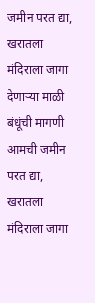जमीन परत द्या, खरातला मंदिराला जागा देणाऱ्या माळी बंधूंची मागणी
आमची जमीन परत द्या, खरातला मंदिराला जागा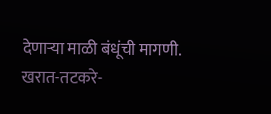देणाऱ्या माळी बंधूंची मागणी.
खरात-तटकरे-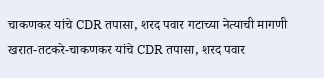चाकणकर यांचे CDR तपासा, शरद पवार गटाच्या नेत्याची मागणी
खरात-तटकरे-चाकणकर यांचे CDR तपासा, शरद पवार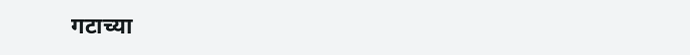गटाच्या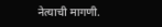नेत्याची मागणी.